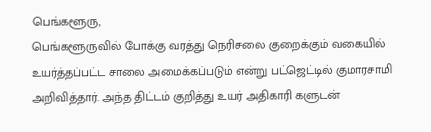பெங்களூரு,
பெங்களூருவில் போக்கு வரத்து நெரிசலை குறைக்கும் வகையில் உயர்த்தப்பட்ட சாலை அமைக்கப்படும் என்று பட்ஜெட்டில் குமாரசாமி அறிவித்தார். அந்த திட்டம் குறித்து உயர் அதிகாரி களுடன்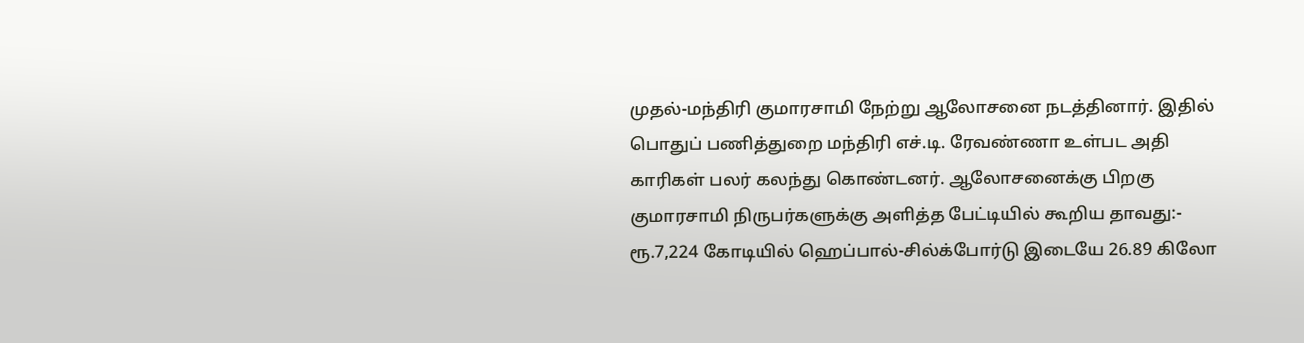முதல்-மந்திரி குமாரசாமி நேற்று ஆலோசனை நடத்தினார். இதில் பொதுப் பணித்துறை மந்திரி எச்.டி. ரேவண்ணா உள்பட அதி காரிகள் பலர் கலந்து கொண்டனர். ஆலோசனைக்கு பிறகு குமாரசாமி நிருபர்களுக்கு அளித்த பேட்டியில் கூறிய தாவது:-
ரூ.7,224 கோடியில் ஹெப்பால்-சில்க்போர்டு இடையே 26.89 கிலோ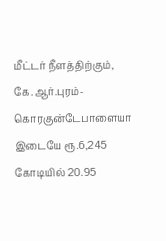மீட்டர் நீளத்திற்கும், கே.ஆர்.புரம்-கொரகுன்டேபாளையா இடையே ரூ.6,245 கோடியில் 20.95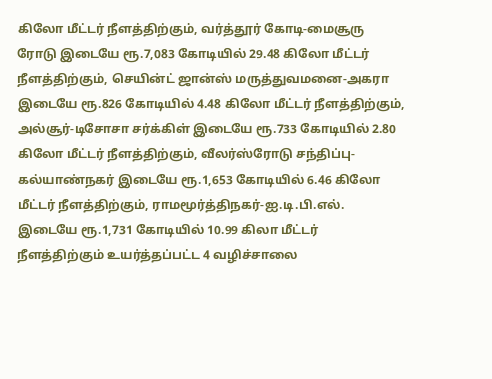கிலோ மீட்டர் நீளத்திற்கும், வர்த்தூர் கோடி-மைசூரு ரோடு இடையே ரூ.7,083 கோடியில் 29.48 கிலோ மீட்டர் நீளத்திற்கும், செயின்ட் ஜான்ஸ் மருத்துவமனை-அகரா இடையே ரூ.826 கோடியில் 4.48 கிலோ மீட்டர் நீளத்திற்கும், அல்சூர்-டிசோசா சர்க்கிள் இடையே ரூ.733 கோடியில் 2.80 கிலோ மீட்டர் நீளத்திற்கும், வீலர்ஸ்ரோடு சந்திப்பு-கல்யாண்நகர் இடையே ரூ.1,653 கோடியில் 6.46 கிலோ மீட்டர் நீளத்திற்கும், ராமமூர்த்திநகர்-ஐ.டி.பி.எல். இடையே ரூ.1,731 கோடியில் 10.99 கிலா மீட்டர் நீளத்திற்கும் உயர்த்தப்பட்ட 4 வழிச்சாலை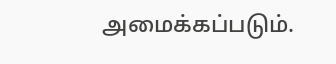அமைக்கப்படும்.